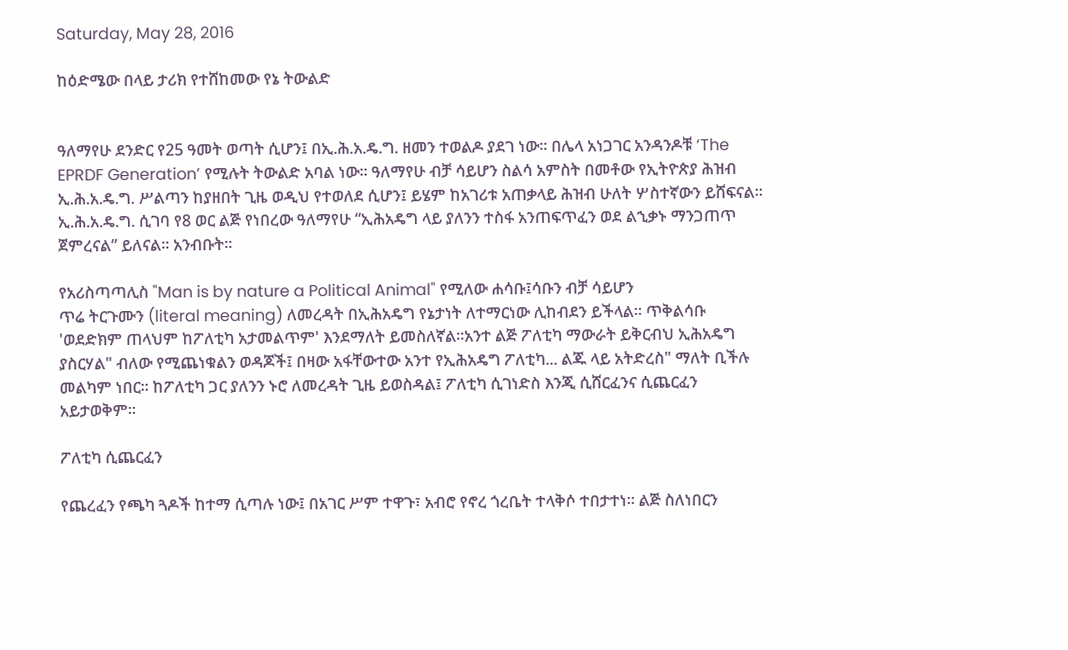Saturday, May 28, 2016

ከዕድሜው በላይ ታሪክ የተሸከመው የኔ ትውልድ


ዓለማየሁ ደንድር የ25 ዓመት ወጣት ሲሆን፤ በኢ.ሕ.አ.ዴ.ግ. ዘመን ተወልዶ ያደገ ነው፡፡ በሌላ አነጋገር አንዳንዶቹ ‘The EPRDF Generation’ የሚሉት ትውልድ አባል ነው፡፡ ዓለማየሁ ብቻ ሳይሆን ስልሳ አምስት በመቶው የኢትዮጵያ ሕዝብ ኢ.ሕ.አ.ዴ.ግ. ሥልጣን ከያዘበት ጊዜ ወዲህ የተወለደ ሲሆን፤ ይሄም ከአገሪቱ አጠቃላይ ሕዝብ ሁለት ሦስተኛውን ይሸፍናል፡፡ ኢ.ሕ.አ.ዴ.ግ. ሲገባ የ8 ወር ልጅ የነበረው ዓለማየሁ “ኢሕአዴግ ላይ ያለንን ተስፋ አንጠፍጥፈን ወደ ልኂቃኑ ማንጋጠጥ ጀምረናል” ይለናል፡፡ አንብቡት፡፡

የአሪስጣጣሊስ "Man is by nature a Political Animal" የሚለው ሐሳቡ፤ሳቡን ብቻ ሳይሆን
ጥሬ ትርጉሙን (literal meaning) ለመረዳት በኢሕአዴግ የኔታነት ለተማርነው ሊከብደን ይችላል። ጥቅልሳቡ 'ወደድክም ጠላህም ከፖለቲካ አታመልጥም' እንደማለት ይመስለኛል።አንተ ልጅ ፖለቲካ ማውራት ይቅርብህ ኢሕአዴግ ያስርሃል" ብለው የሚጨነቁልን ወዳጆች፤ በዛው አፋቸውተው አንተ የኢሕአዴግ ፖለቲካ... ልጁ ላይ አትድረስ" ማለት ቢችሉ መልካም ነበር። ከፖለቲካ ጋር ያለንን ኑሮ ለመረዳት ጊዜ ይወስዳል፤ ፖለቲካ ሲገነድስ እንጂ ሲሸርፈንና ሲጨርፈን አይታወቅም።

ፖለቲካ ሲጨርፈን

የጨረፈን የጫካ ጓዶች ከተማ ሲጣሉ ነው፤ በአገር ሥም ተዋጉ፣ አብሮ የኖረ ጎረቤት ተላቅሶ ተበታተነ። ልጅ ስለነበርን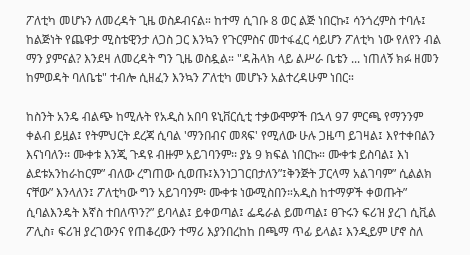ፖለቲካ መሆኑን ለመረዳት ጊዜ ወስዶብናል። ከተማ ሲገቡ 8 ወር ልጅ ነበርኩ፤ ሳንጎረምስ ተባሉ፤ ከልጅነት የጨዋታ ሚስቴዊንታ ለጋስ ጋር እንኳን የጉርምስና መተፋፈር ሳይሆን ፖለቲካ ነው የለየን ብል ማን ያምናል? እንደዛ ለመረዳት ግን ጊዜ ወስዷል። "ዳሕላክ ላይ ልሥራ ቤቴን ... ነጠለኝ ክፉ ዘመን ከምወዳት ባለቤቴ" ተብሎ ሲዘፈን እንኳን ፖለቲካ መሆኑን አልተረዳሁም ነበር።

ከስንት አንዴ ብልጭ ከሚሉት የአዲስ አበባ ዩኒቨርሲቲ ተቃውሞዎች በኋላ 97 ምርጫ የማንንም ቀልብ ይዟል፤ የትምህርት ደረጃ ሲባል 'ማንበብና መጻፍ' የሚለው ሁሉ ጋዜጣ ይገዛል፤ እየተቀበልን እናነባለን፡፡ ሙቀቱ እንጂ ጉዳዩ ብዙም አይገባንም፡፡ ያኔ 9 ክፍል ነበርኩ። ሙቀቱ ይስባል፤ እነ ልደቱአንከራከርም” ብለው ረግጠው ሲወጡ፤እንነጋገርበታለን”፤ቅንጅት ፓርላማ አልገባም” ሲልልክ ናቸው” እንላለን፤ ፖለቲካው ግን አይገባንም፡ ሙቀቱ ነውሚስበን።አዲስ ከተማዎች ቀወጡት” ሲባልእንዴት እኛስ ተበለጥን?” ይባላል፤ ይቀወጣል፤ ፌዴራል ይመጣል፤ ፀጉሩን ፍሪዝ ያረገ ሲቪል ፖሊስ፣ ፍሪዝ ያረገውንና የጠቆረውን ተማሪ እያንበረከከ በጫማ ጥፊ ይላል፤ እንዲይም ሆኖ ስለ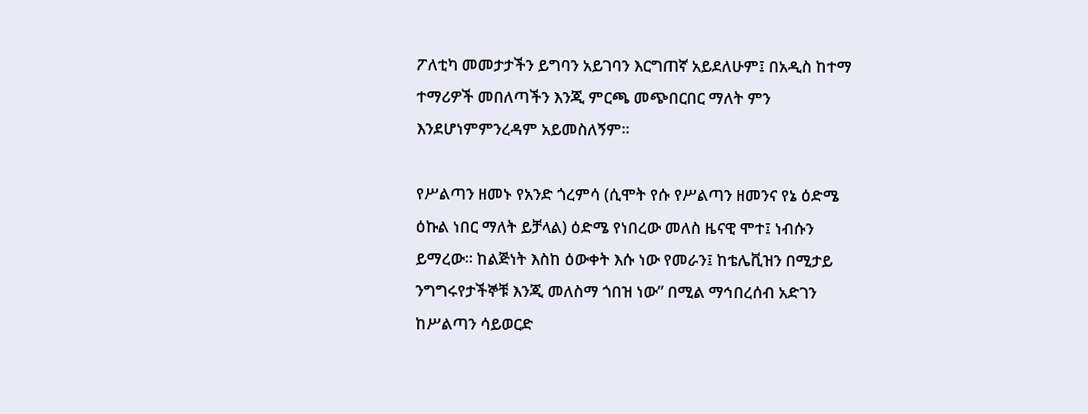ፖለቲካ መመታታችን ይግባን አይገባን እርግጠኛ አይደለሁም፤ በአዲስ ከተማ ተማሪዎች መበለጣችን እንጂ ምርጫ መጭበርበር ማለት ምን እንደሆነምምንረዳም አይመስለኝም።

የሥልጣን ዘመኑ የአንድ ጎረምሳ (ሲሞት የሱ የሥልጣን ዘመንና የኔ ዕድሜ ዕኩል ነበር ማለት ይቻላል) ዕድሜ የነበረው መለስ ዜናዊ ሞተ፤ ነብሱን ይማረው። ከልጅነት እስከ ዕውቀት እሱ ነው የመራን፤ ከቴሌቪዝን በሚታይ ንግግሩየታችኞቹ እንጂ መለስማ ጎበዝ ነው” በሚል ማኅበረሰብ አድገን ከሥልጣን ሳይወርድ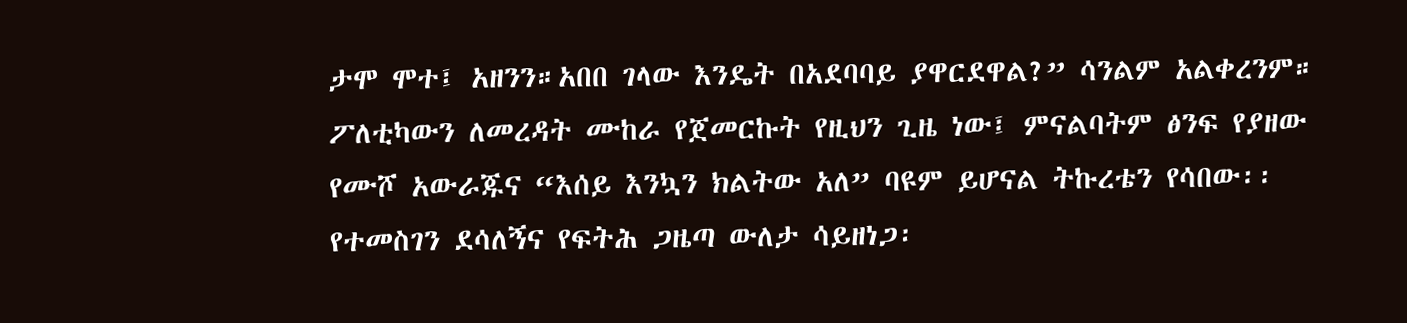ታሞ ሞተ፤ አዘንን።አበበ ገላው እንዴት በአደባባይ ያዋርደዋል?” ሳንልም አልቀረንም። ፖለቲካውን ለመረዳት ሙከራ የጀመርኩት የዚህን ጊዜ ነው፤ ምናልባትም ፅንፍ የያዘው የሙሾ አውራጁና “እሰይ እንኳን ክልትው አለ” ባዩም ይሆናል ትኩረቴን የሳበው፡፡ የተመስገን ደሳለኝና የፍትሕ ጋዜጣ ውለታ ሳይዘነጋ፡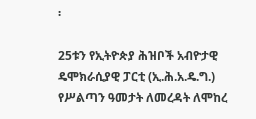፡

25ቱን የኢትዮጵያ ሕዝቦች አብዮታዊ ዴሞክራሲያዊ ፓርቲ (ኢ.ሕ.አ.ዴ.ግ.) የሥልጣን ዓመታት ለመረዳት ለሞከረ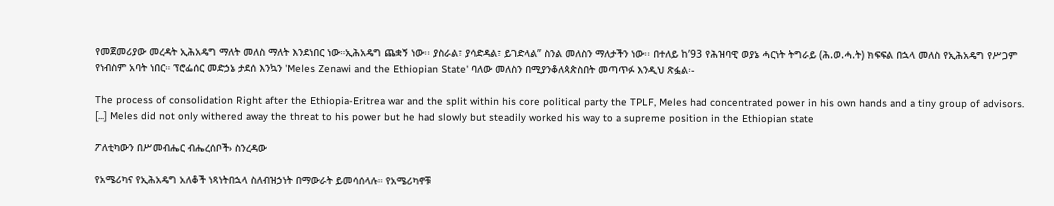የመጀመሪያው መረዳት ኢሕአዴግ ማለት መለስ ማለት እንደነበር ነው።ኢሕአዴግ ጨቋኝ ነው፡፡ ያስራል፣ ያሳድዳል፣ ይገድላል” ስንል መለስን ማለታችን ነው፡፡ በተለይ ከ’93 የሕዝባዊ ወያኔ ሓርነት ትግራይ (ሕ.ወ.ሓ.ት) ክፍፍል በኋላ መለስ የኢሕአዴግ የሥጋም የነብስም አባት ነበር። ፕሮፌሰር መድኃኔ ታደሰ እንኳን 'Meles Zenawi and the Ethiopian State' ባለው መለስን በሚያንቆለጳጵስበት መጣጥፉ እንዲህ ጽፏል፡-

The process of consolidation Right after the Ethiopia-Eritrea war and the split within his core political party the TPLF, Meles had concentrated power in his own hands and a tiny group of advisors. [...] Meles did not only withered away the threat to his power but he had slowly but steadily worked his way to a supreme position in the Ethiopian state

ፖለቲካውን በሥመብሔር ብሔረሰቦች› ስንረዳው

የአሜሪካና የኢሕአዴግ አለቆች ነጻነትበኋላ ስለብዝኃነት በማውራት ይመሳሰላሉ። የአሜሪካኖቹ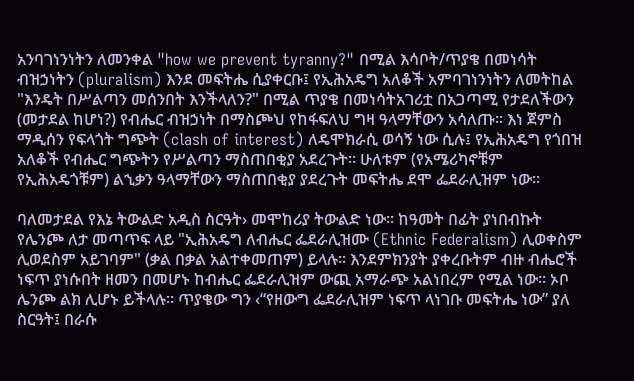አንባገነንነትን ለመንቀል "how we prevent tyranny?" በሚል እሳቦት/ጥያቄ በመነሳት ብዝኃነትን (pluralism) እንደ መፍትሔ ሲያቀርቡ፤ የኢሕአዴግ አለቆች አምባገነንነትን ለመትከል "እንዴት በሥልጣን መሰንበት እንችላለን?" በሚል ጥያቄ በመነሳትአገሪቷ በአጋጣሚ የታደለችውን (መታደል ከሆነ?) የብሔር ብዝኃነት በማስጮህ የከፋፍለህ ግዛ ዓላማቸውን አሳለጡ። እነ ጀምስ ማዲሰን የፍላጎት ግጭት (clash of interest) ለዴሞክራሲ ወሳኝ ነው ሲሉ፤ የኢሕአዴግ የጎበዝ አለቆች የብሔር ግጭትን የሥልጣን ማስጠበቂያ አደረጉት። ሁለቱም (የአሜሪካኖቹም የኢሕአዴጎቹም) ልኂቃን ዓላማቸውን ማስጠበቂያ ያደረጉት መፍትሔ ደሞ ፌደራሊዝም ነው።

ባለመታደል የእኔ ትውልድ አዲስ ስርዓት› መሞከሪያ ትውልድ ነው። ከዓመት በፊት ያነበብኩት የሌንጮ ለታ መጣጥፍ ላይ "ኢሕአዴግ ለብሔር ፌደራሊዝሙ (Ethnic Federalism) ሊወቀስም ሊወደስም አይገባም" (ቃል በቃል አልተቀመጠም) ይላሉ። እንደምክንያት ያቀረቡትም ብዙ ብሔሮች ነፍጥ ያነሱበት ዘመን በመሆኑ ከብሔር ፌደራሊዝም ውጪ አማራጭ አልነበረም የሚል ነው። ኦቦ ሌንጮ ልክ ሊሆኑ ይችላሉ። ጥያቄው ግን ‹“የዘውግ ፌደራሊዝም ነፍጥ ላነገቡ መፍትሔ ነው” ያለ ስርዓት፤ በራሱ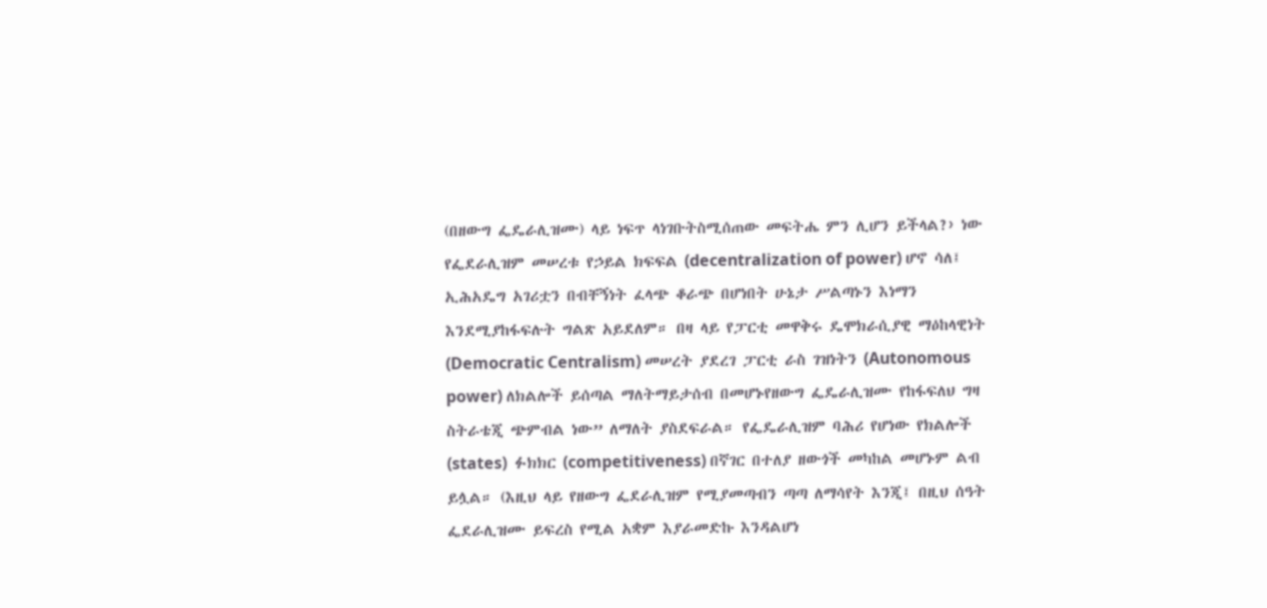(በዘውግ ፌዴራሊዝሙ) ላይ ነፍጥ ላነገቡትስሚሰጠው መፍትሔ ምን ሊሆን ይችላል?› ነው የፌደራሊዝም መሠረቱ የኃይል ክፍፍል (decentralization of power) ሆኖ ሳለ፤ ኢሕአዴግ አገሪቷን በብቸኝነት ፈላጭ ቆራጭ በሆነበት ሁኔታ ሥልጣኑን እነማን እንደሚያከፋፍሉት ግልጽ አይደለም። በዛ ላይ የፓርቲ መዋቅሩ ዴሞክራሲያዊ ማዕከላዊነት (Democratic Centralism) መሠረት ያደረገ ፓርቲ ራስ ገዝነትን (Autonomous power) ለክልሎች ይሰጣል ማለትማይታሰብ በመሆኑየዘውግ ፌዴራሊዝሙ የከፋፍለህ ግዛ ስትራቴጂ ጭምብል ነው” ለማለት ያስደፍራል። የፌዴራሊዝም ባሕሪ የሆነው የክልሎች (states)  ፉክክር (competitiveness) በኛገር በተለያ ዘውጎች መካከል መሆኑም ልብ ይሏል። (እዚህ ላይ የዘውግ ፌደራሊዝም የሚያመጣብን ጣጣ ለማሳየት እንጂ፤ በዚህ ሰዓት ፌደራሊዝሙ ይፍረስ የሚል አቋም እያራመድኩ እንዳልሆነ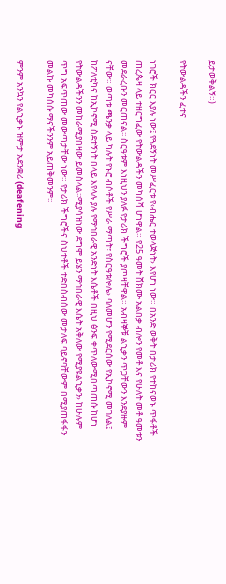ይታወቅልኝ።)

የትውልዳችን ፈተና

ነገሮች ክርር እያሉ ነው፤ የጓደኝነት መሥፈርቱ የ‹ብሔር ተወላጅነት› እየሆነ ነው። በአንድ ወቅት በታሪክ የተከናወኑ ጥፋቶች ጠረጴዛ ላይ ተዘርግፈው የትውልዳችን መካሰሻ ሆነዋል። የ25 ዓመት ሸክሙ አልበቃ ብሎን የመቶ እና የሁለት መቶ ዓመቱን መደራረቡን መርጠናል፡፡ ስርዓቱም እነዚህን ያለፉ የታሪክ ችግሮች ያጦዛቸዋል። አብዛኞቹ ልኂቃን ጥጋቸውን እንደያዙም ናቸው። ወጣቱ ጫንቃ ላይ ካሉት የኑሮ ብሶቶች የሥራ ማጣት፣ የስርዓቱሎሌ› ባለመሆን የሚደርሰው የኢኮኖሚ መገለል፤ ከፖለቲካና ከኢኮኖሚ ስደተኝነት በላይ እየላሉ ያሉ የማኅበራዊ አንድነት እሴቶች በዚህ ፅንፍ ቀጥለውሚበጣጠሱ ከሆነ የትውልዳችንን መከራሚያበዛው ይመስላል፡፡ሚያሳዝነው ደግሞ ይሄን ማኅበራዊ እሴት አቅለው የሚያዩልኂቃን› ከሁሉም ጥግ አፍጥጠው መውጣታቸው ነው። የታሪክ ችግሮችና ስህተቶች ተድበስብሰው መታለፍ ባይኖባቸውም በሚያጠፋፋን መልኩ መካሰሱ ማናችንንም አይጠቅመንም፡፡

ምንም አንኳን የልኂቃኑ ዝምታ አደንቋሪ (deafening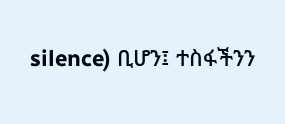silence) ቢሆን፤ ተስፋችንን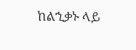ከልኂቃኑ ላይ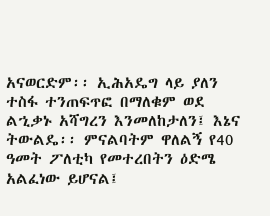አናወርድም፡፡ ኢሕአዴግ ላይ ያለን ተስፋ ተንጠፍጥፎ በማለቁም ወደ ልኂቃኑ አሻግረን እንመለከታለን፤ እኔና ትውልዴ፡፡ ምናልባትም ዋለልኝ የ40 ዓመት ፖለቲካ የመተረበትን ዕድሜ አልፈነው ይሆናል፤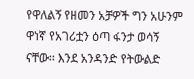የዋለልኝ የዘመን አቻዎች ግን አሁንም ዋነኛ የአገሪቷን ዕጣ ፋንታ ወሳኝ ናቸው፡፡ እንደ አንዳንድ የትውልድ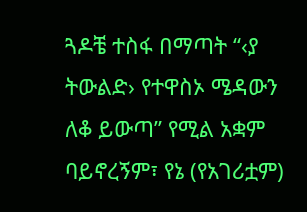ጓዶቼ ተስፋ በማጣት “‹ያ ትውልድ› የተዋስኦ ሜዳውን ለቆ ይውጣ” የሚል አቋም ባይኖረኝም፣ የኔ (የአገሪቷም)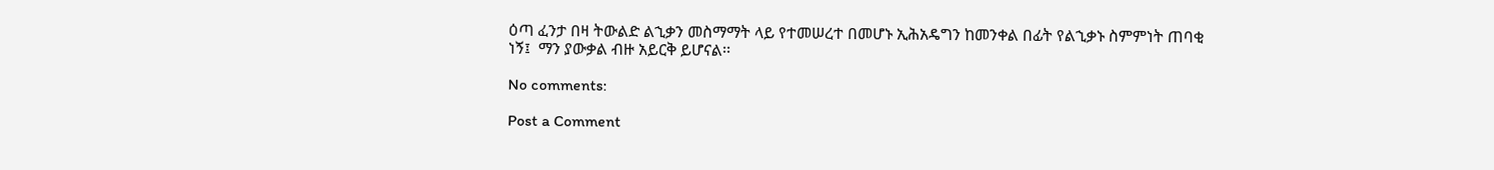ዕጣ ፈንታ በዛ ትውልድ ልኂቃን መስማማት ላይ የተመሠረተ በመሆኑ ኢሕአዴግን ከመንቀል በፊት የልኂቃኑ ስምምነት ጠባቂ ነኝ፤  ማን ያውቃል ብዙ አይርቅ ይሆናል፡፡

No comments:

Post a Comment